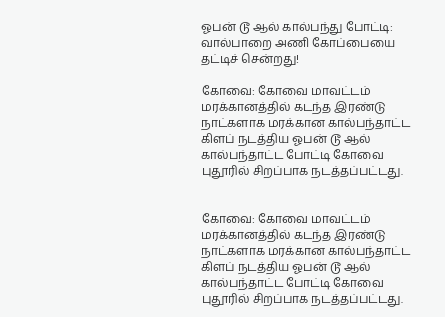ஓபன் டூ ஆல் கால்பந்து போட்டி: வால்பாறை அணி கோப்பையை தட்டிச் சென்றது!

கோவை: கோவை மாவட்டம் மரக்கானத்தில் கடந்த இரண்டு நாட்களாக மரக்கான கால்பந்தாட்ட கிளப் நடத்திய ஓபன் டூ ஆல் கால்பந்தாட்ட போட்டி கோவை புதூரில் சிறப்பாக நடத்தப்பட்டது.


கோவை: கோவை மாவட்டம் மரக்கானத்தில் கடந்த இரண்டு நாட்களாக மரக்கான கால்பந்தாட்ட கிளப் நடத்திய ஓபன் டூ ஆல் கால்பந்தாட்ட போட்டி கோவை புதூரில் சிறப்பாக நடத்தப்பட்டது.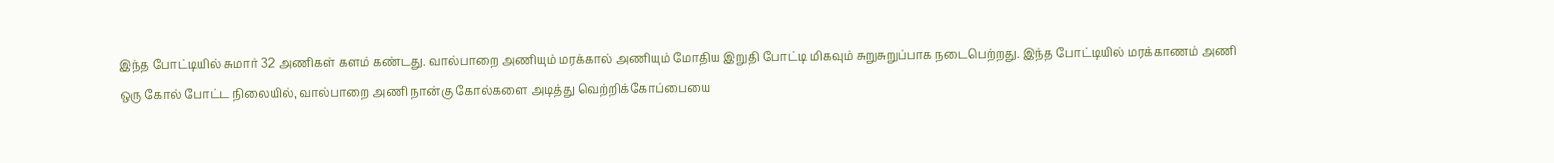இந்த போட்டியில் சுமார் 32 அணிகள் களம் கண்டது. வால்பாறை அணியும் மரக்கால் அணியும் மோதிய இறுதி போட்டி மிகவும் சுறுசுறுப்பாக நடைபெற்றது. இந்த போட்டியில் மரக்காணம் அணி ஒரு கோல் போட்ட நிலையில், வால்பாறை அணி நான்கு கோல்களை அடித்து வெற்றிக்கோப்பையை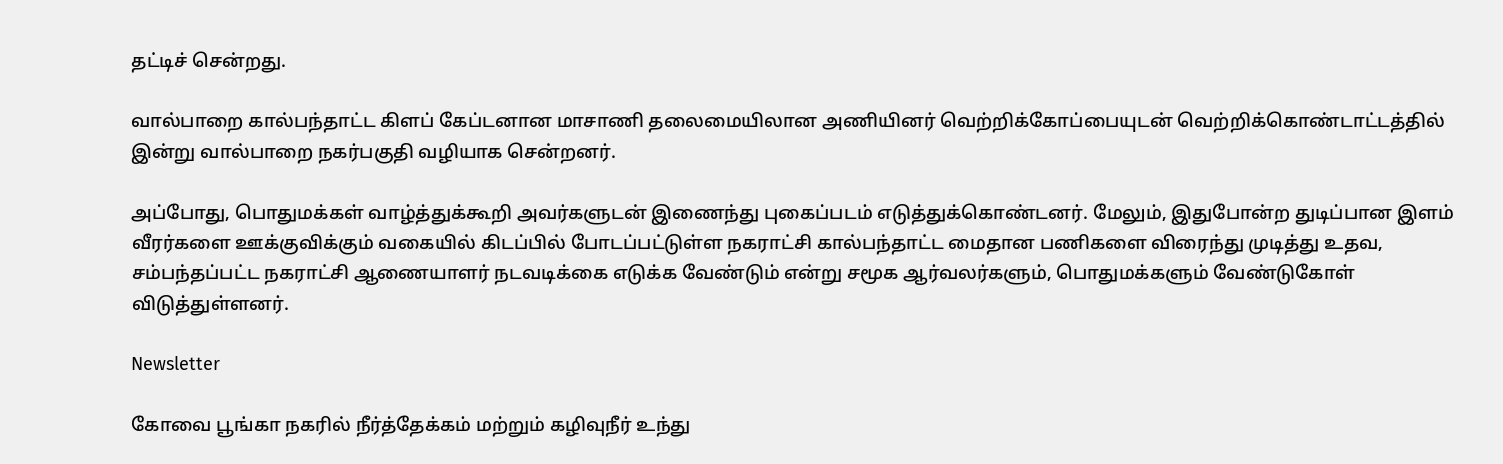தட்டிச் சென்றது.

வால்பாறை கால்பந்தாட்ட கிளப் கேப்டனான மாசாணி தலைமையிலான அணியினர் வெற்றிக்கோப்பையுடன் வெற்றிக்கொண்டாட்டத்தில் இன்று வால்பாறை நகர்பகுதி வழியாக சென்றனர்.

அப்போது, பொதுமக்கள் வாழ்த்துக்கூறி அவர்களுடன் இணைந்து புகைப்படம் எடுத்துக்கொண்டனர். மேலும், இதுபோன்ற துடிப்பான இளம் வீரர்களை ஊக்குவிக்கும் வகையில் கிடப்பில் போடப்பட்டுள்ள நகராட்சி கால்பந்தாட்ட மைதான பணிகளை விரைந்து முடித்து உதவ, சம்பந்தப்பட்ட நகராட்சி ஆணையாளர் நடவடிக்கை எடுக்க வேண்டும் என்று சமூக ஆர்வலர்களும், பொதுமக்களும் வேண்டுகோள் விடுத்துள்ளனர்.

Newsletter

கோவை பூங்கா நகரில் நீர்த்தேக்கம் மற்றும் கழிவுநீர் உந்து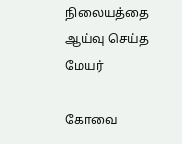நிலையத்தை ஆய்வு செய்த மேயர்

கோவை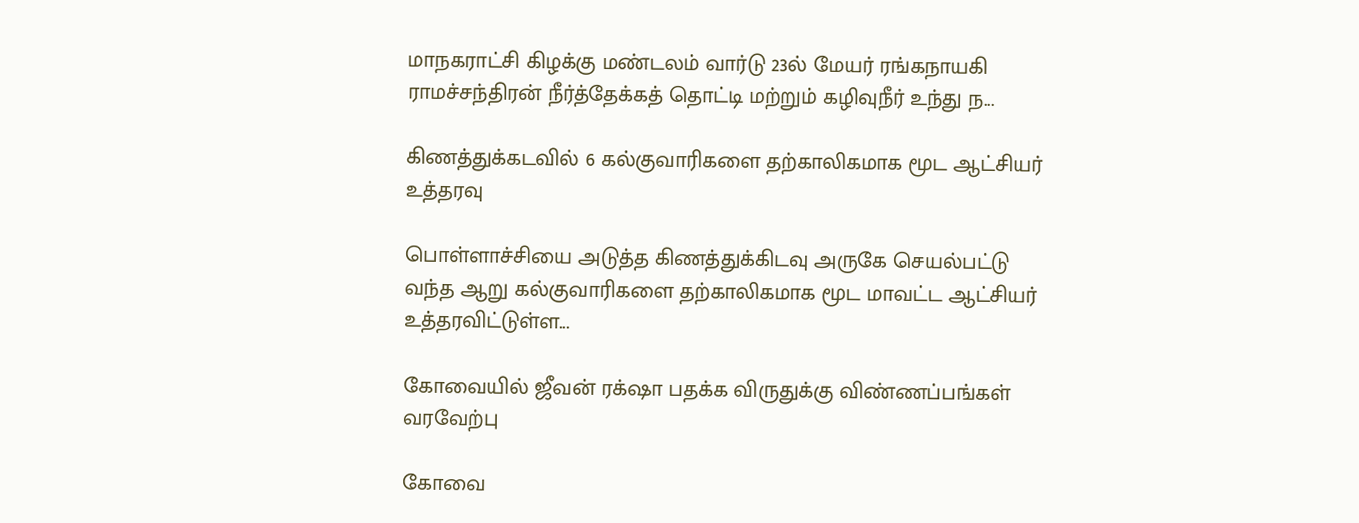மாநகராட்சி கிழக்கு மண்டலம் வார்டு 23ல் மேயர் ரங்கநாயகி ராமச்சந்திரன் நீர்த்தேக்கத் தொட்டி மற்றும் கழிவுநீர் உந்து ந...

கிணத்துக்கடவில் 6 கல்குவாரிகளை தற்காலிகமாக மூட ஆட்சியர் உத்தரவு

பொள்ளாச்சியை அடுத்த கிணத்துக்கிடவு அருகே செயல்பட்டு வந்த ஆறு கல்குவாரிகளை தற்காலிகமாக மூட மாவட்ட ஆட்சியர் உத்தரவிட்டுள்ள...

கோவையில் ஜீவன் ரக்‌ஷா பதக்க விருதுக்கு விண்ணப்பங்கள் வரவேற்பு

கோவை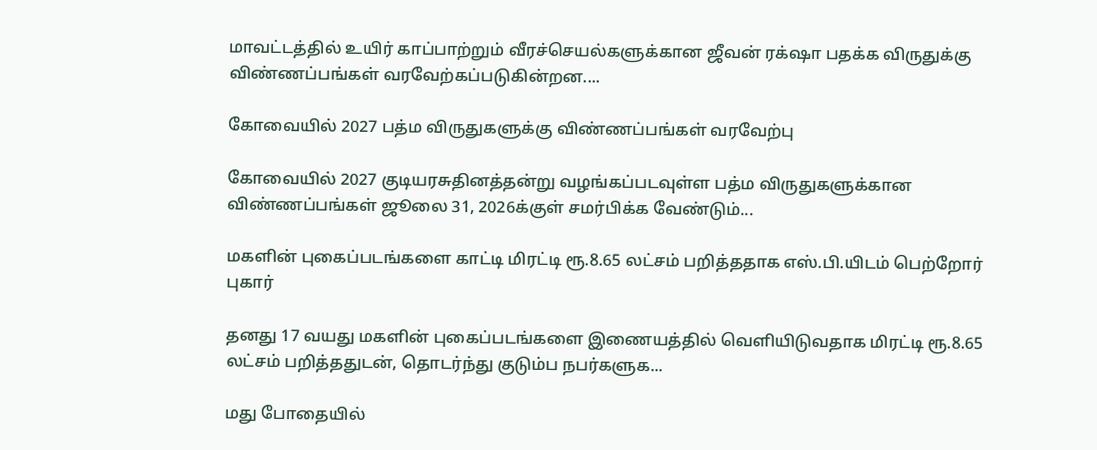மாவட்டத்தில் உயிர் காப்பாற்றும் வீரச்செயல்களுக்கான ஜீவன் ரக்‌ஷா பதக்க விருதுக்கு விண்ணப்பங்கள் வரவேற்கப்படுகின்றன....

கோவையில் 2027 பத்ம விருதுகளுக்கு விண்ணப்பங்கள் வரவேற்பு

கோவையில் 2027 குடியரசுதினத்தன்று வழங்கப்படவுள்ள பத்ம விருதுகளுக்கான விண்ணப்பங்கள் ஜூலை 31, 2026க்குள் சமர்பிக்க வேண்டும்...

மகளின் புகைப்படங்களை காட்டி மிரட்டி ரூ.8.65 லட்சம் பறித்ததாக எஸ்.பி.யிடம் பெற்றோர் புகார்

தனது 17 வயது மகளின் புகைப்படங்களை இணையத்தில் வெளியிடுவதாக மிரட்டி ரூ.8.65 லட்சம் பறித்ததுடன், தொடர்ந்து குடும்ப நபர்களுக...

மது போதையில்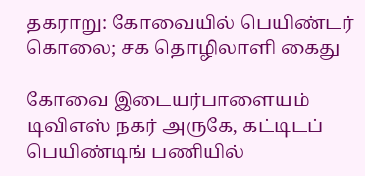தகராறு: கோவையில் பெயிண்டர் கொலை; சக தொழிலாளி கைது

கோவை இடையர்பாளையம் டிவிஎஸ் நகர் அருகே, கட்டிடப் பெயிண்டிங் பணியில்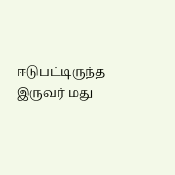ஈடுபட்டிருந்த இருவர் மது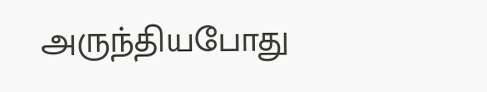அருந்தியபோது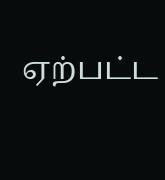ஏற்பட்ட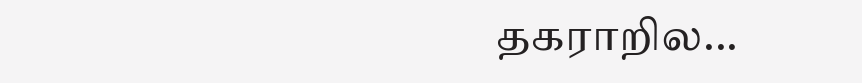தகராறில...